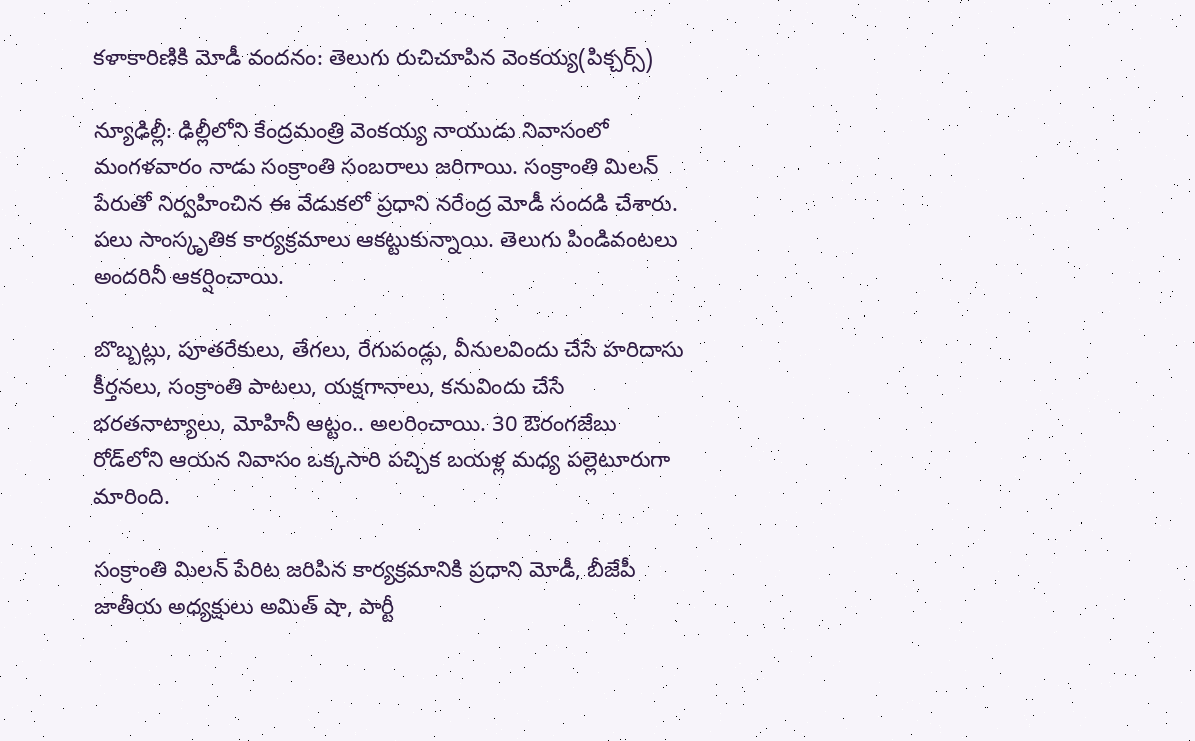కళాకారిణికి మోడీ వందనం: తెలుగు రుచిచూపిన వెంకయ్య(పిక్చర్స్)

న్యూఢిల్లీ: ఢిల్లీలోని కేంద్రమంత్రి వెంకయ్య నాయుడు నివాసంలో మంగళవారం నాడు సంక్రాంతి సంబరాలు జరిగాయి. సంక్రాంతి మిలన్ పేరుతో నిర్వహించిన ఈ వేడుకలో ప్రధాని నరేంద్ర మోడీ సందడి చేశారు. పలు సాంస్కృతిక కార్యక్రమాలు ఆకట్టుకున్నాయి. తెలుగు పిండివంటలు అందరినీ ఆకర్షించాయి.

బొబ్బట్లు, పూతరేకులు, తేగలు, రేగుపండ్లు, వీనులవిందు చేసే హరిదాసు కీర్తనలు, సంక్రాంతి పాటలు, యక్షగానాలు, కనువిందు చేసే భరతనాట్యాలు, మోహినీ ఆట్టం.. అలరించాయి. 30 ఔరంగజేబు రోడ్‌లోని ఆయన నివాసం ఒక్కసారి పచ్చిక బయళ్ల మధ్య పల్లెటూరుగా మారింది.

సంక్రాంతి మిలన్‌ పేరిట జరిపిన కార్యక్రమానికి ప్రధాని మోడీ, బీజేపీ జాతీయ అధ్యక్షులు అమిత్ షా, పార్టీ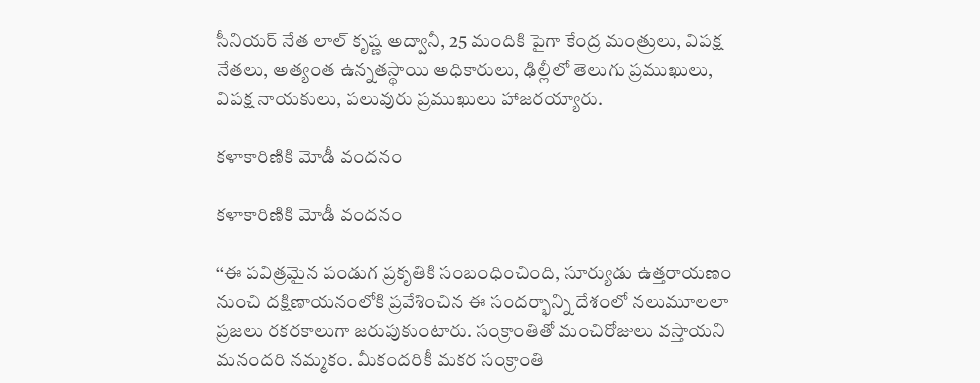సీనియర్‌ నేత లాల్‌ కృష్ణ అద్వానీ, 25 మందికి పైగా కేంద్ర మంత్రులు, విపక్ష నేతలు, అత్యంత ఉన్నతస్థాయి అధికారులు, ఢిల్లీలో తెలుగు ప్రముఖులు, విపక్ష నాయకులు, పలువురు ప్రముఖులు హాజరయ్యారు.

కళాకారిణికి మోడీ వందనం

కళాకారిణికి మోడీ వందనం

‘‘ఈ పవిత్రమైన పండుగ ప్రకృతికి సంబంధించింది, సూర్యుడు ఉత్తరాయణం నుంచి దక్షిణాయనంలోకి ప్రవేశించిన ఈ సందర్భాన్ని దేశంలో నలుమూలలా ప్రజలు రకరకాలుగా జరుపుకుంటారు. సంక్రాంతితో మంచిరోజులు వస్తాయని మనందరి నమ్మకం. మీకందరికీ మకర సంక్రాంతి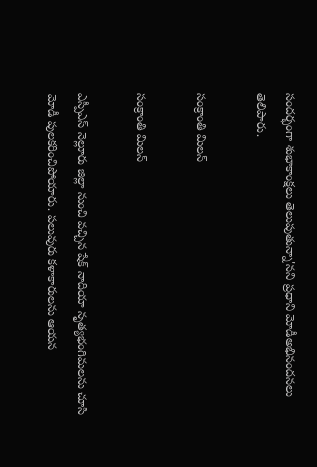సందర్భంగా శుభాకాంక్షలు తెలుపుతున్నా'నని ప్రధాని మోడీఅభినందనలు తెలిపారు.

సంక్రాంతి మిలన్

సంక్రాంతి మిలన్

ఎస్పీఎస్ నెల్లూరు జిల్లా నుంచి వచ్చిన షేక్‌ నాదియా నృత్యభంగిమలను చూసి మోడీ పులకరించిపోయారు. పలువురు కళాకారులను ఆయన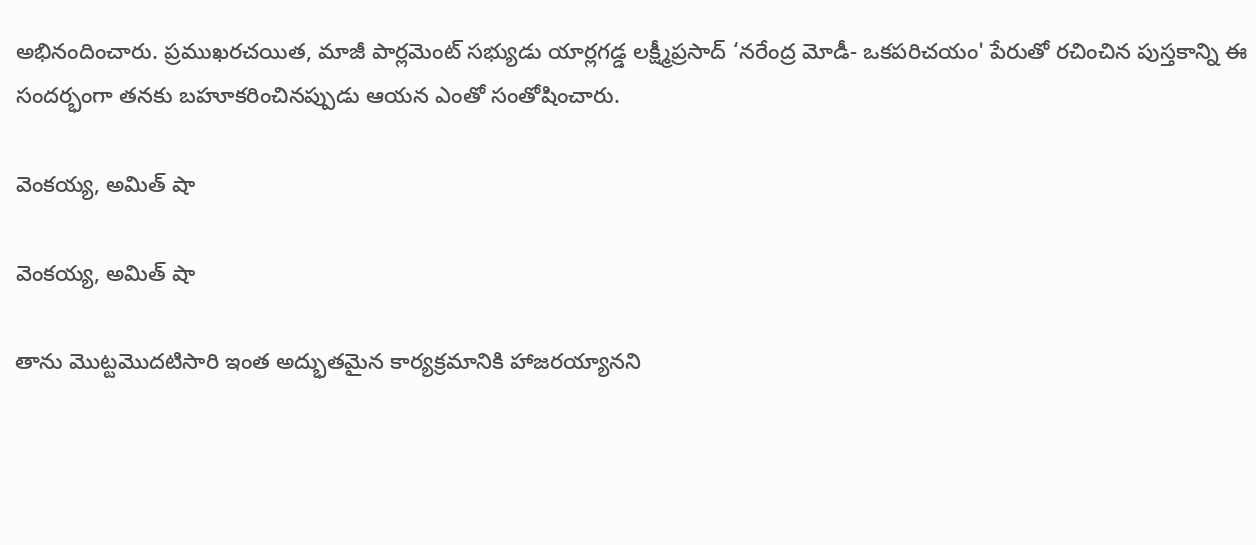అభినందించారు. ప్రముఖరచయిత, మాజీ పార్లమెంట్‌ సభ్యుడు యార్లగడ్డ లక్ష్మీప్రసాద్‌ ‘నరేంద్ర మోడీ- ఒకపరిచయం' పేరుతో రచించిన పుస్తకాన్ని ఈ సందర్భంగా తనకు బహూకరించినప్పుడు ఆయన ఎంతో సంతోషించారు.

వెంకయ్య, అమిత్ షా

వెంకయ్య, అమిత్ షా

తాను మొట్టమొదటిసారి ఇంత అద్భుతమైన కార్యక్రమానికి హాజరయ్యానని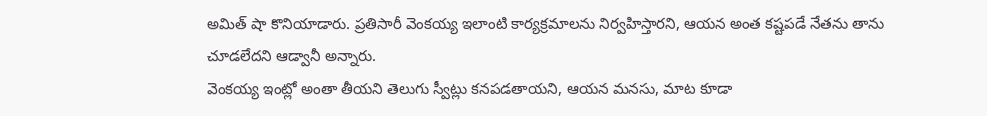అమిత్ షా కొనియాడారు. ప్రతిసారీ వెంకయ్య ఇలాంటి కార్యక్రమాలను నిర్వహిస్తారని, ఆయన అంత కష్టపడే నేతను తాను చూడలేదని ఆడ్వానీ అన్నారు.
వెంకయ్య ఇంట్లో అంతా తీయని తెలుగు స్వీట్లు కనపడతాయని, ఆయన మనసు, మాట కూడా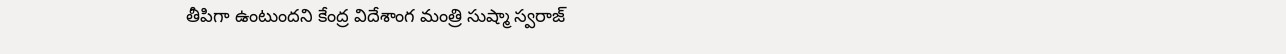తీపిగా ఉంటుందని కేంద్ర విదేశాంగ మంత్రి సుష్మా స్వరాజ్‌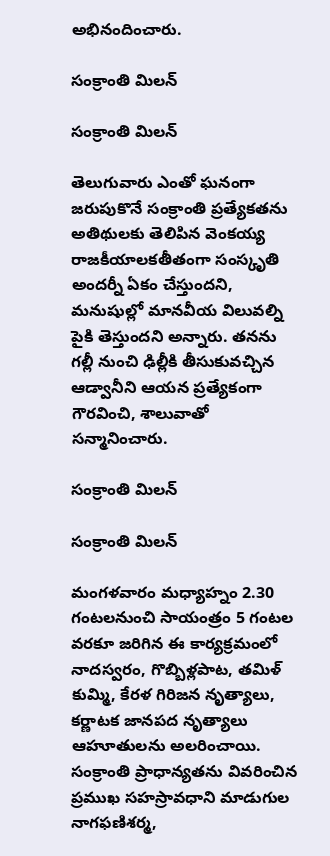అభినందించారు.

సంక్రాంతి మిలన్

సంక్రాంతి మిలన్

తెలుగువారు ఎంతో ఘనంగా జరుపుకొనే సంక్రాంతి ప్రత్యేకతను అతిథులకు తెలిపిన వెంకయ్య రాజకీయాలకతీతంగా సంస్కృతి అందర్నీ ఏకం చేస్తుందని, మనుషుల్లో మానవీయ విలువల్ని పైకి తెస్తుందని అన్నారు. తనను గల్లీ నుంచి ఢిల్లీకి తీసుకువచ్చిన ఆడ్వానీని ఆయన ప్రత్యేకంగా గౌరవించి, శాలువాతో సన్మానించారు.

సంక్రాంతి మిలన్

సంక్రాంతి మిలన్

మంగళవారం మధ్యాహ్నం 2.30 గంటలనుంచి సాయంత్రం 5 గంటల వరకూ జరిగిన ఈ కార్యక్రమంలో నాదస్వరం, గొబ్బిళ్లపాట, తమిళ్‌ కుమ్మి, కేరళ గిరిజన నృత్యాలు, కర్ణాటక జానపద నృత్యాలు ఆహూతులను అలరించాయి. సంక్రాంతి ప్రాధాన్యతను వివరించిన ప్రముఖ సహస్రావధాని మాడుగుల నాగఫణిశర్మ,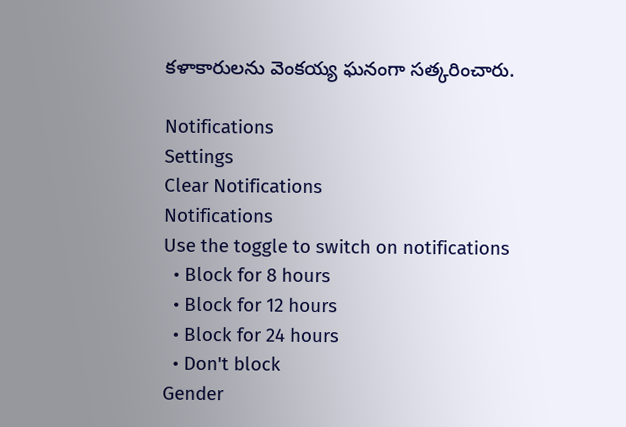కళాకారులను వెంకయ్య ఘనంగా సత్కరించారు.

Notifications
Settings
Clear Notifications
Notifications
Use the toggle to switch on notifications
  • Block for 8 hours
  • Block for 12 hours
  • Block for 24 hours
  • Don't block
Gender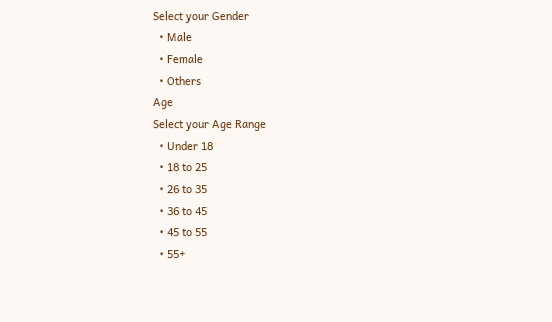Select your Gender
  • Male
  • Female
  • Others
Age
Select your Age Range
  • Under 18
  • 18 to 25
  • 26 to 35
  • 36 to 45
  • 45 to 55
  • 55+